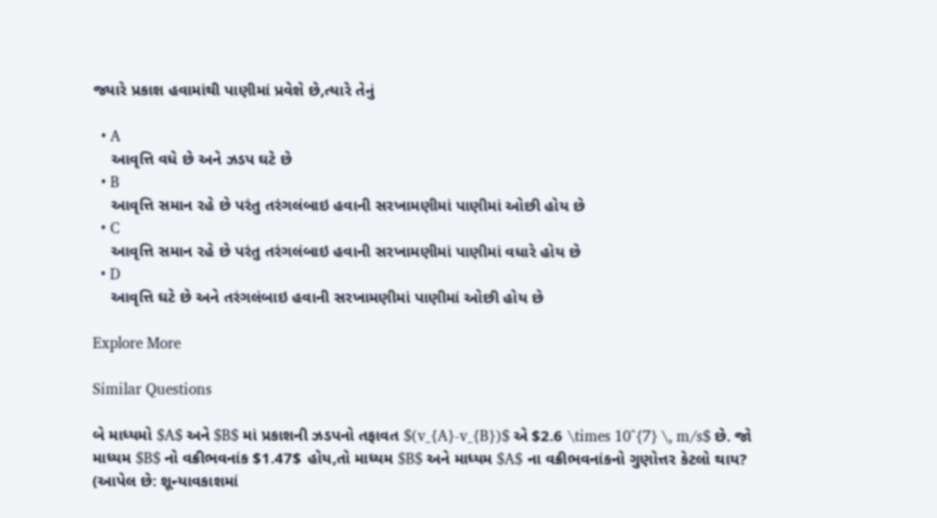જ્યારે પ્રકાશ હવામાંથી પાણીમાં પ્રવેશે છે,ત્યારે તેનું

  • A
    આવૃત્તિ વધે છે અને ઝડપ ઘટે છે
  • B
    આવૃત્તિ સમાન રહે છે પરંતુ તરંગલંબાઇ હવાની સરખામણીમાં પાણીમાં ઓછી હોય છે
  • C
    આવૃત્તિ સમાન રહે છે પરંતુ તરંગલંબાઇ હવાની સરખામણીમાં પાણીમાં વધારે હોય છે
  • D
    આવૃત્તિ ઘટે છે અને તરંગલંબાઇ હવાની સરખામણીમાં પાણીમાં ઓછી હોય છે

Explore More

Similar Questions

બે માધ્યમો $A$ અને $B$ માં પ્રકાશની ઝડપનો તફાવત $(v_{A}-v_{B})$ એ $2.6 \times 10^{7} \, m/s$ છે. જો માધ્યમ $B$ નો વક્રીભવનાંક $1.47$ હોય,તો માધ્યમ $B$ અને માધ્યમ $A$ ના વક્રીભવનાંકનો ગુણોત્તર કેટલો થાય? (આપેલ છે: શૂન્યાવકાશમાં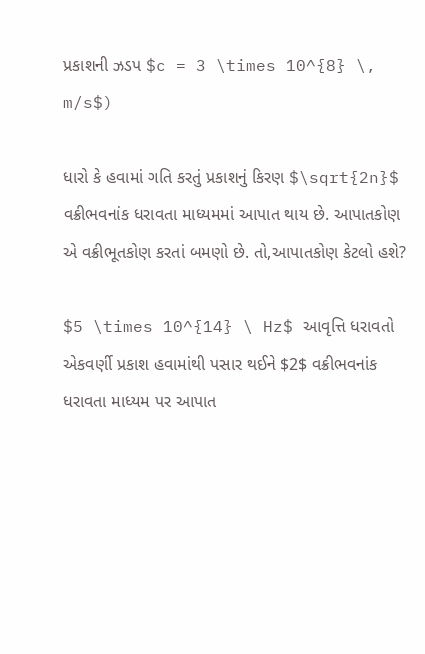પ્રકાશની ઝડપ $c = 3 \times 10^{8} \, m/s$)

ધારો કે હવામાં ગતિ કરતું પ્રકાશનું કિરણ $\sqrt{2n}$ વક્રીભવનાંક ધરાવતા માધ્યમમાં આપાત થાય છે. આપાતકોણ એ વક્રીભૂતકોણ કરતાં બમણો છે. તો,આપાતકોણ કેટલો હશે?

$5 \times 10^{14} \ Hz$ આવૃત્તિ ધરાવતો એકવર્ણી પ્રકાશ હવામાંથી પસાર થઈને $2$ વક્રીભવનાંક ધરાવતા માધ્યમ પર આપાત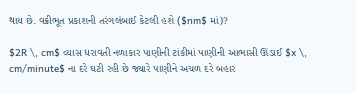થાય છે. વક્રીભૂત પ્રકાશની તરંગલંબાઈ કેટલી હશે ($nm$ માં)?

$2R \, cm$ વ્યાસ ધરાવતી નળાકાર પાણીની ટાંકીમાં પાણીની આભાસી ઊંડાઈ $x \, cm/minute$ ના દરે ઘટી રહી છે જ્યારે પાણીને અચળ દરે બહાર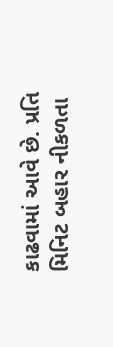કાઢવામાં આવે છે. પ્રતિ મિનિટ બહાર નીકળતા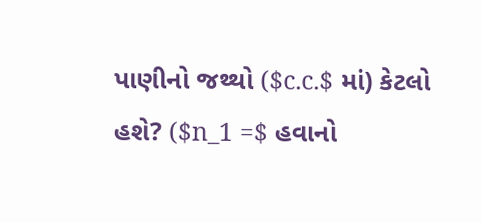પાણીનો જથ્થો ($c.c.$ માં) કેટલો હશે? ($n_1 =$ હવાનો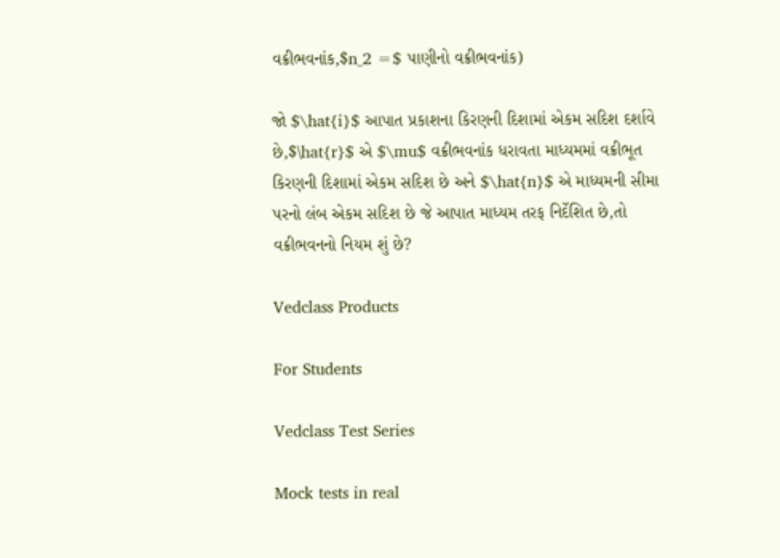વક્રીભવનાંક,$n_2 =$ પાણીનો વક્રીભવનાંક)

જો $\hat{i}$ આપાત પ્રકાશના કિરણની દિશામાં એકમ સદિશ દર્શાવે છે,$\hat{r}$ એ $\mu$ વક્રીભવનાંક ધરાવતા માધ્યમમાં વક્રીભૂત કિરણની દિશામાં એકમ સદિશ છે અને $\hat{n}$ એ માધ્યમની સીમા પરનો લંબ એકમ સદિશ છે જે આપાત માધ્યમ તરફ નિર્દેશિત છે,તો વક્રીભવનનો નિયમ શું છે?

Vedclass Products

For Students

Vedclass Test Series

Mock tests in real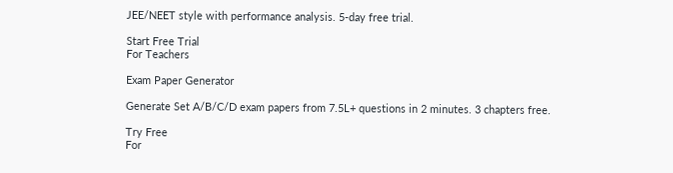JEE/NEET style with performance analysis. 5-day free trial.

Start Free Trial
For Teachers

Exam Paper Generator

Generate Set A/B/C/D exam papers from 7.5L+ questions in 2 minutes. 3 chapters free.

Try Free
For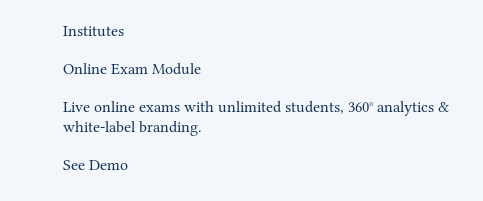Institutes

Online Exam Module

Live online exams with unlimited students, 360° analytics & white-label branding.

See Demo